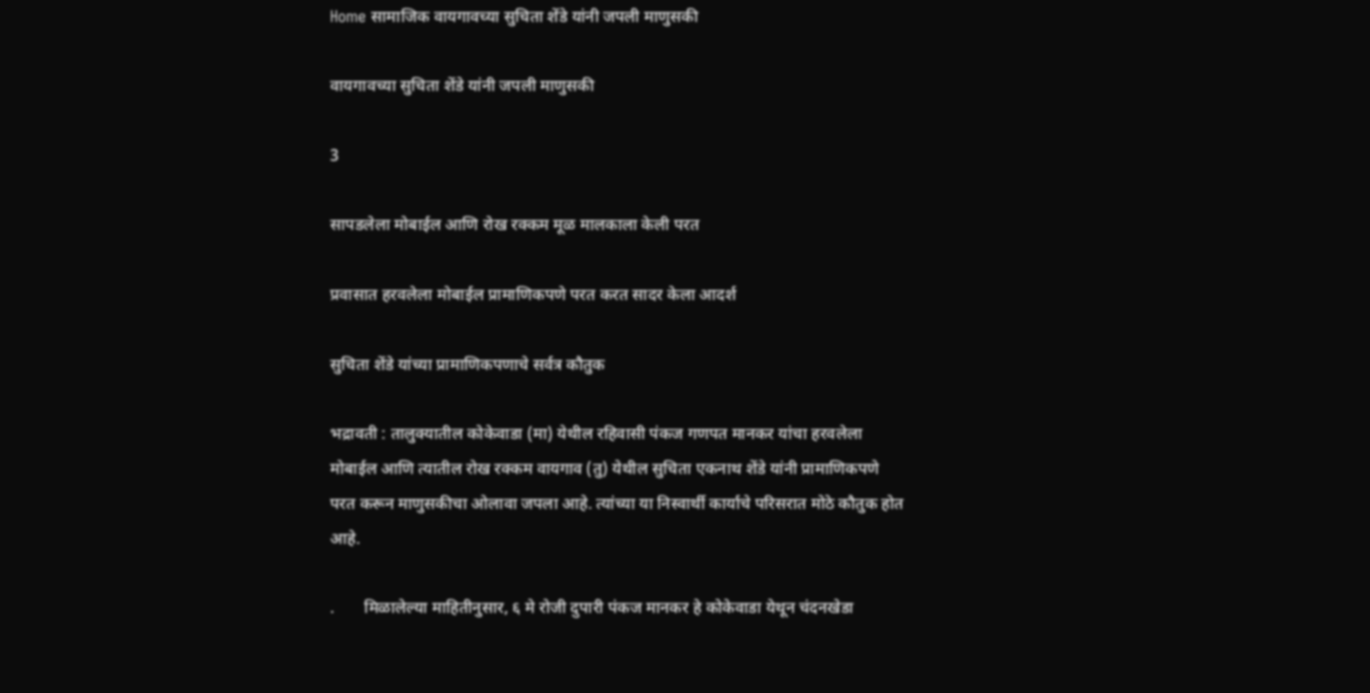Home सामाजिक वायगावच्या सुचिता शेंडे यांनी जपली माणुसकी

वायगावच्या सुचिता शेंडे यांनी जपली माणुसकी

3

सापडलेला मोबाईल आणि रोख रक्कम मूळ मालकाला केली परत

प्रवासात हरवलेला मोबाईल प्रामाणिकपणे परत करत सादर केला आदर्श

सुचिता शेंडे यांच्या प्रामाणिकपणाचे सर्वत्र कौतुक

भद्रावती : तालुक्यातील कोकेवाडा (मा) येथील रहिवासी पंकज गणपत मानकर यांचा हरवलेला मोबाईल आणि त्यातील रोख रक्कम वायगाव (तु) येथील सुचिता एकनाथ शेंडे यांनी प्रामाणिकपणे परत करून माणुसकीचा ओलावा जपला आहे. त्यांच्या या निस्वार्थी कार्याचे परिसरात मोठे कौतुक होत आहे.

.       मिळालेल्या माहितीनुसार, ६ मे रोजी दुपारी पंकज मानकर हे कोकेवाडा येथून चंदनखेडा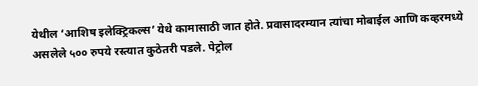येथील ‘आशिष इलेक्ट्रिकल्स’ येथे कामासाठी जात होते. प्रवासादरम्यान त्यांचा मोबाईल आणि कव्हरमध्ये असलेले ५०० रुपये रस्त्यात कुठेतरी पडले. पेट्रोल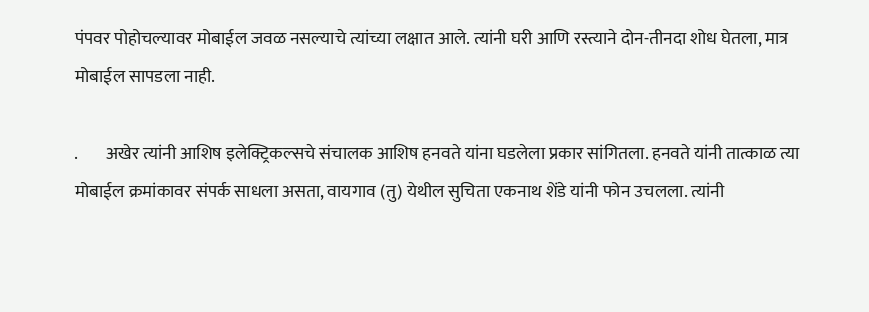पंपवर पोहोचल्यावर मोबाईल जवळ नसल्याचे त्यांच्या लक्षात आले. त्यांनी घरी आणि रस्त्याने दोन-तीनदा शोध घेतला, मात्र मोबाईल सापडला नाही.

.        अखेर त्यांनी आशिष इलेक्ट्रिकल्सचे संचालक आशिष हनवते यांना घडलेला प्रकार सांगितला. हनवते यांनी तात्काळ त्या मोबाईल क्रमांकावर संपर्क साधला असता, वायगाव (तु) येथील सुचिता एकनाथ शेंडे यांनी फोन उचलला. त्यांनी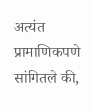अत्यंत प्रामाणिकपणे सांगितले की,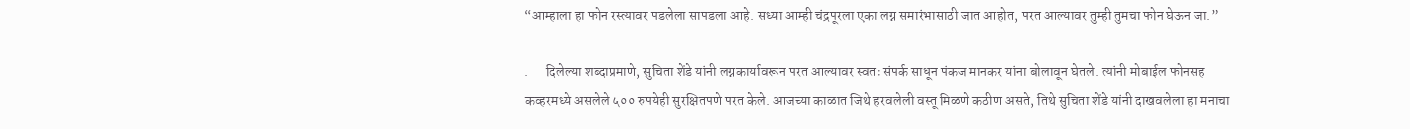“आम्हाला हा फोन रस्त्यावर पडलेला सापडला आहे. सध्या आम्ही चंद्रपूरला एका लग्न समारंभासाठी जात आहोत, परत आल्यावर तुम्ही तुमचा फोन घेऊन जा.”

.      दिलेल्या शब्दाप्रमाणे, सुचिता शेंडे यांनी लग्नकार्यावरून परत आल्यावर स्वतः संपर्क साधून पंकज मानकर यांना बोलावून घेतले. त्यांनी मोबाईल फोनसह कव्हरमध्ये असलेले ५०० रुपयेही सुरक्षितपणे परत केले. आजच्या काळात जिथे हरवलेली वस्तू मिळणे कठीण असते, तिथे सुचिता शेंडे यांनी दाखवलेला हा मनाचा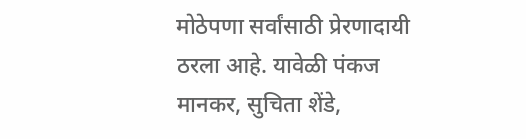मोठेपणा सर्वांसाठी प्रेरणादायी ठरला आहे. यावेळी पंकज मानकर, सुचिता शेंडे,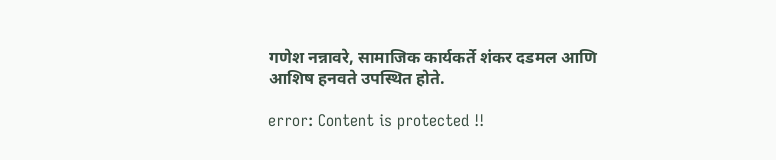गणेश नन्नावरे, सामाजिक कार्यकर्ते शंकर दडमल आणि आशिष हनवते उपस्थित होते.

error: Content is protected !!